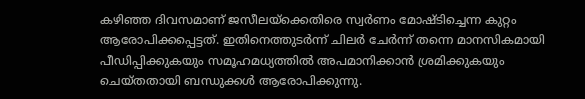കഴിഞ്ഞ ദിവസമാണ് ജസീലയ്ക്കെതിരെ സ്വർണം മോഷ്ടിച്ചെന്ന കുറ്റം ആരോപിക്കപ്പെട്ടത്. ഇതിനെത്തുടർന്ന് ചിലർ ചേർന്ന് തന്നെ മാനസികമായി പീഡിപ്പിക്കുകയും സമൂഹമധ്യത്തിൽ അപമാനിക്കാൻ ശ്രമിക്കുകയും ചെയ്തതായി ബന്ധുക്കൾ ആരോപിക്കുന്നു.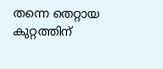തന്നെ തെറ്റായ കുറ്റത്തിന്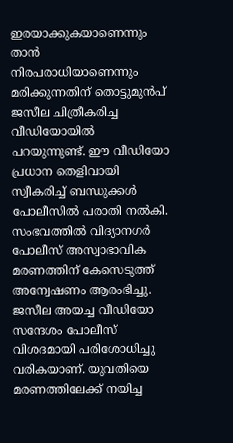ഇരയാക്കുകയാണെന്നും താൻ നിരപരാധിയാണെന്നും മരിക്കുന്നതിന് തൊട്ടുമുൻപ് ജസീല ചിത്രീകരിച്ച വീഡിയോയിൽ പറയുന്നുണ്ട്. ഈ വീഡിയോ പ്രധാന തെളിവായി സ്വീകരിച്ച് ബന്ധുക്കൾ പോലീസിൽ പരാതി നൽകി.
സംഭവത്തിൽ വിദ്യാനഗർ പോലീസ് അസ്വാഭാവിക മരണത്തിന് കേസെടുത്ത് അന്വേഷണം ആരംഭിച്ചു. ജസീല അയച്ച വീഡിയോ സന്ദേശം പോലീസ് വിശദമായി പരിശോധിച്ചു വരികയാണ്. യുവതിയെ മരണത്തിലേക്ക് നയിച്ച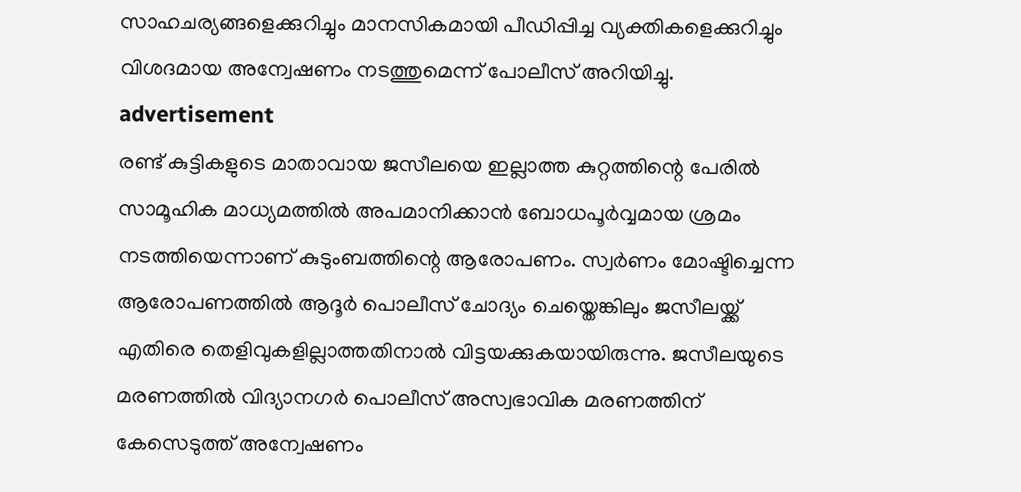സാഹചര്യങ്ങളെക്കുറിച്ചും മാനസികമായി പീഡിപ്പിച്ച വ്യക്തികളെക്കുറിച്ചും വിശദമായ അന്വേഷണം നടത്തുമെന്ന് പോലീസ് അറിയിച്ചു.
advertisement
രണ്ട് കുട്ടികളുടെ മാതാവായ ജസീലയെ ഇല്ലാത്ത കുറ്റത്തിന്റെ പേരിൽ സാമൂഹിക മാധ്യമത്തിൽ അപമാനിക്കാൻ ബോധപൂർവ്വമായ ശ്രമം നടത്തിയെന്നാണ് കുടുംബത്തിന്റെ ആരോപണം. സ്വർണം മോഷ്ടിച്ചെന്ന ആരോപണത്തിൽ ആദൂർ പൊലീസ് ചോദ്യം ചെയ്തെങ്കിലും ജസീലയ്ക്ക് എതിരെ തെളിവുകളില്ലാത്തതിനാൽ വിട്ടയക്കുകയായിരുന്നു. ജസീലയുടെ മരണത്തിൽ വിദ്യാനഗർ പൊലീസ് അസ്വഭാവിക മരണത്തിന് കേസെടുത്ത് അന്വേഷണം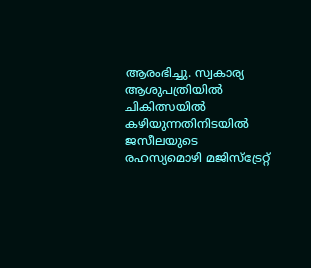ആരംഭിച്ചു. സ്വകാര്യ ആശുപത്രിയിൽ ചികിത്സയിൽ കഴിയുന്നതിനിടയിൽ ജസീലയുടെ രഹസ്യമൊഴി മജിസ്ട്രേറ്റ്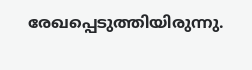രേഖപ്പെടുത്തിയിരുന്നു.